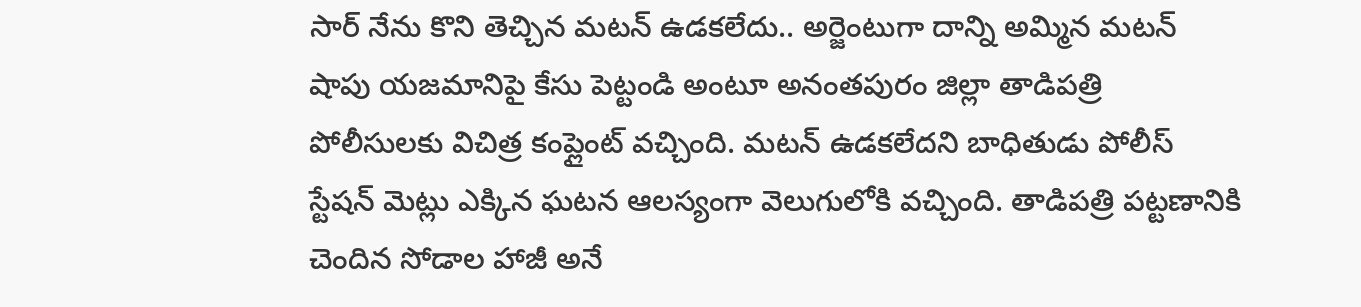సార్ నేను కొని తెచ్చిన మటన్ ఉడకలేదు.. అర్జెంటుగా దాన్ని అమ్మిన మటన్ షాపు యజమానిపై కేసు పెట్టండి అంటూ అనంతపురం జిల్లా తాడిపత్రి పోలీసులకు విచిత్ర కంప్లైంట్ వచ్చింది. మటన్ ఉడకలేదని బాధితుడు పోలీస్ స్టేషన్ మెట్లు ఎక్కిన ఘటన ఆలస్యంగా వెలుగులోకి వచ్చింది. తాడిపత్రి పట్టణానికి చెందిన సోడాల హాజీ అనే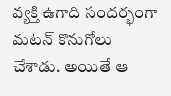వ్యక్తి ఉగాది సందర్భంగా మటన్ కొనుగోలు చేశాడు. అయితే ఆ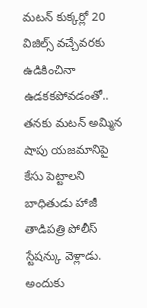మటన్ కుక్కర్లో 20 విజిల్స్ వచ్చేవరకు ఉడికించినా ఉడకకపోవడంతో.. తనకు మటన్ అమ్మిన షాపు యజమానిపై కేసు పెట్టాలని బాధితుడు హాజీ తాడిపత్రి పోలీస్ స్టేషన్కు వెళ్లాడు. అందుకు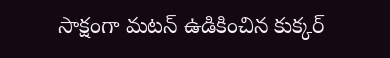సాక్షంగా మటన్ ఉడికించిన కుక్కర్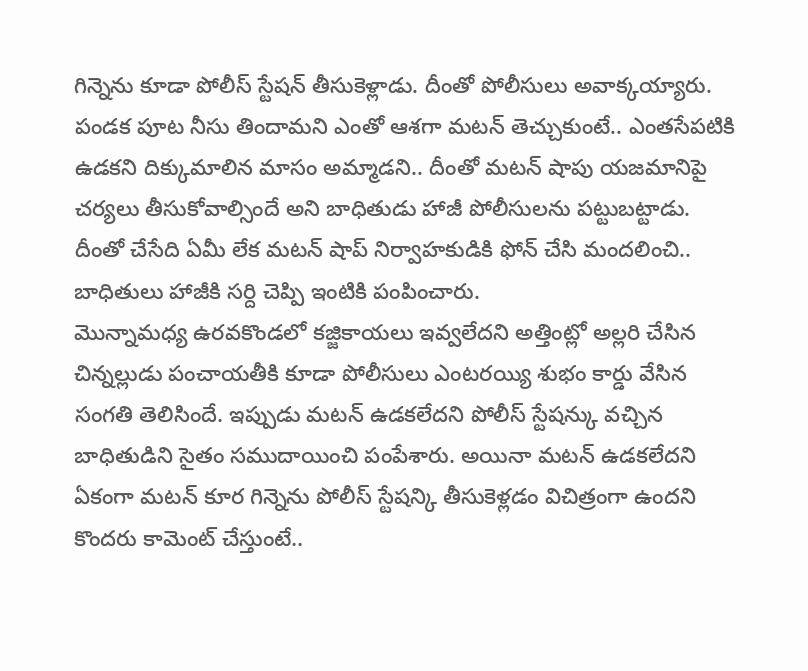గిన్నెను కూడా పోలీస్ స్టేషన్ తీసుకెళ్లాడు. దీంతో పోలీసులు అవాక్కయ్యారు. పండక పూట నీసు తిందామని ఎంతో ఆశగా మటన్ తెచ్చుకుంటే.. ఎంతసేపటికి ఉడకని దిక్కుమాలిన మాసం అమ్మాడని.. దీంతో మటన్ షాపు యజమానిపై చర్యలు తీసుకోవాల్సిందే అని బాధితుడు హాజీ పోలీసులను పట్టుబట్టాడు. దీంతో చేసేది ఏమీ లేక మటన్ షాప్ నిర్వాహకుడికి ఫోన్ చేసి మందలించి.. బాధితులు హాజీకి సర్ది చెప్పి ఇంటికి పంపించారు.
మొన్నామధ్య ఉరవకొండలో కజ్జికాయలు ఇవ్వలేదని అత్తింట్లో అల్లరి చేసిన చిన్నల్లుడు పంచాయతీకి కూడా పోలీసులు ఎంటరయ్యి శుభం కార్డు వేసిన సంగతి తెలిసిందే. ఇప్పుడు మటన్ ఉడకలేదని పోలీస్ స్టేషన్కు వచ్చిన బాధితుడిని సైతం సముదాయించి పంపేశారు. అయినా మటన్ ఉడకలేదని ఏకంగా మటన్ కూర గిన్నెను పోలీస్ స్టేషన్కి తీసుకెళ్లడం విచిత్రంగా ఉందని కొందరు కామెంట్ చేస్తుంటే..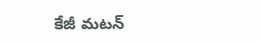కేజీ మటన్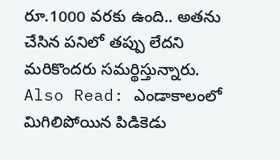రూ.1000 వరకు ఉంది.. అతను చేసిన పనిలో తప్పు లేదని మరికొందరు సమర్థిస్తున్నారు.
Also Read: ఎండాకాలంలో మిగిలిపోయిన పిడికెడు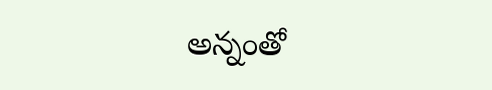అన్నంతో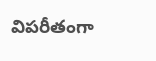విపరీతంగా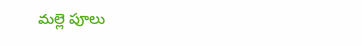మల్లె పూలు